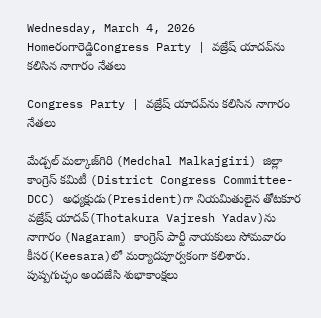Wednesday, March 4, 2026
Homeరంగారెడ్డిCongress Party | వజ్రేష్ యాదవ్‌ను కలిసిన నాగారం నేతలు

Congress Party | వజ్రేష్ యాదవ్‌ను కలిసిన నాగారం నేతలు

మేడ్చల్ మల్కాజ్‌గిరి (Medchal Malkajgiri) జిల్లా కాంగ్రెస్ కమిటీ (District Congress Committee- DCC) అధ్యక్షుడు(President)గా నియమితులైన తోటకూర వజ్రేష్ యాదవ్‌(Thotakura Vajresh Yadav)ను నాగారం (Nagaram) కాంగ్రెస్ పార్టీ నాయకులు సోమవారం కీసర(Keesara)లో మర్యాదపూర్వకంగా కలిశారు. పుష్పగుచ్ఛం అందజేసి శుభాకాంక్షలు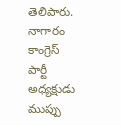తెలిపారు. నాగారం కాంగ్రెస్ పార్టీ అధ్యక్షుడు ముప్పు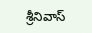శ్రీనివాస్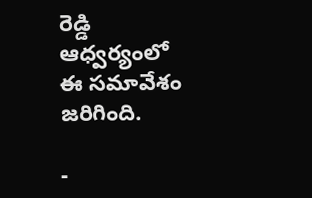రెడ్డి ఆధ్వర్యంలో ఈ సమావేశం జరిగింది.

-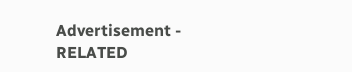Advertisement -
RELATED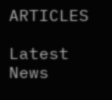ARTICLES

Latest News